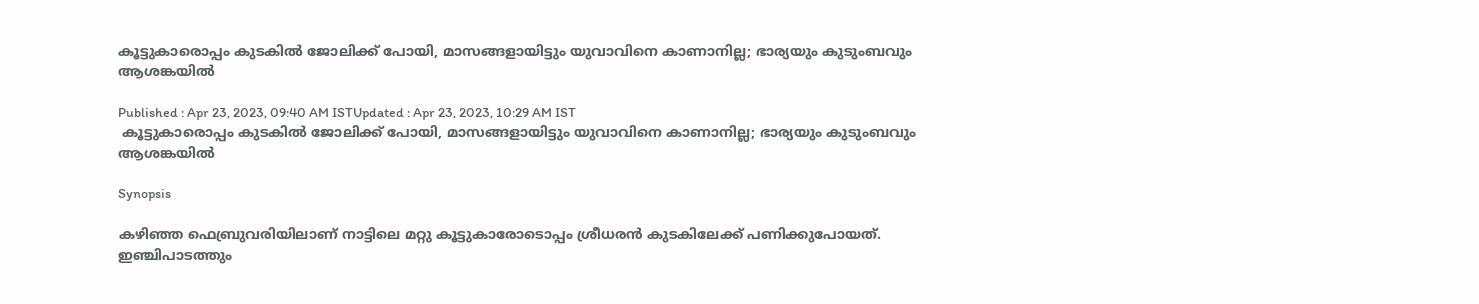കൂട്ടുകാരൊപ്പം കുടകിൽ ജോലിക്ക് പോയി, മാസങ്ങളായിട്ടും യുവാവിനെ കാണാനില്ല; ഭാര്യയും കുടുംബവും ആശങ്കയിൽ

Published : Apr 23, 2023, 09:40 AM ISTUpdated : Apr 23, 2023, 10:29 AM IST
 കൂട്ടുകാരൊപ്പം കുടകിൽ ജോലിക്ക് പോയി, മാസങ്ങളായിട്ടും യുവാവിനെ കാണാനില്ല; ഭാര്യയും കുടുംബവും ആശങ്കയിൽ

Synopsis

കഴിഞ്ഞ ഫെബ്രുവരിയിലാണ് നാട്ടിലെ മറ്റു കൂട്ടുകാരോടൊപ്പം ശ്രീധരന്‍ കുടകിലേക്ക് പണിക്കുപോയത്. ഇഞ്ചിപാടത്തും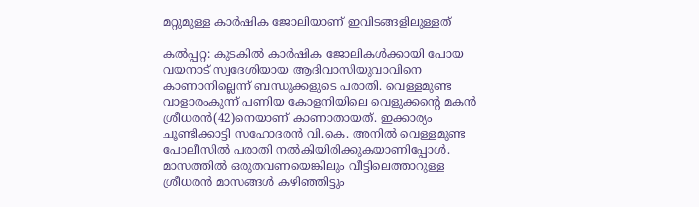മറ്റുമുള്ള കാര്‍ഷിക ജോലിയാണ് ഇവിടങ്ങളിലുള്ളത്

കല്‍പ്പറ്റ: കുടകില്‍ കാര്‍ഷിക ജോലികള്‍ക്കായി പോയ വയനാട് സ്വദേശിയായ ആദിവാസിയുവാവിനെ കാണാനില്ലെന്ന് ബന്ധുക്കളുടെ പരാതി. വെള്ളമുണ്ട വാളാരംകുന്ന് പണിയ കോളനിയിലെ വെളുക്കന്റെ മകന്‍ ശ്രീധരന്‍(42)നെയാണ് കാണാതായത്. ഇക്കാര്യം ചൂണ്ടിക്കാട്ടി സഹോദരന്‍ വി.കെ. അനില്‍ വെള്ളമുണ്ട പോലീസില്‍ പരാതി നല്‍കിയിരിക്കുകയാണിപ്പോള്‍. മാസത്തില്‍ ഒരുതവണയെങ്കിലും വീട്ടിലെത്താറുള്ള ശ്രീധരന്‍ മാസങ്ങള്‍ കഴിഞ്ഞിട്ടും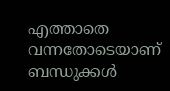എത്താതെ വന്നതോടെയാണ് ബന്ധുക്കള്‍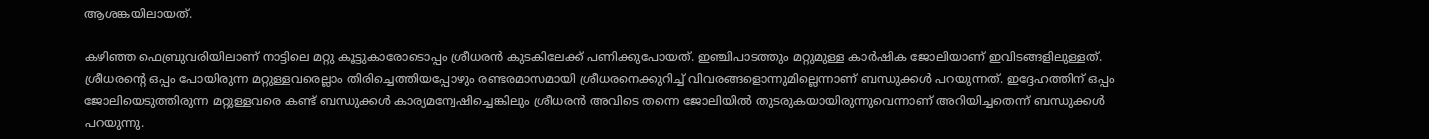ആശങ്കയിലായത്.

കഴിഞ്ഞ ഫെബ്രുവരിയിലാണ് നാട്ടിലെ മറ്റു കൂട്ടുകാരോടൊപ്പം ശ്രീധരന്‍ കുടകിലേക്ക് പണിക്കുപോയത്. ഇഞ്ചിപാടത്തും മറ്റുമുള്ള കാര്‍ഷിക ജോലിയാണ് ഇവിടങ്ങളിലുള്ളത്. ശ്രീധരന്റെ ഒപ്പം പോയിരുന്ന മറ്റുള്ളവരെല്ലാം തിരിച്ചെത്തിയപ്പോഴും രണ്ടരമാസമായി ശ്രീധരനെക്കുറിച്ച് വിവരങ്ങളൊന്നുമില്ലെന്നാണ് ബന്ധുക്കള്‍ പറയുന്നത്. ഇദ്ദേഹത്തിന് ഒപ്പം ജോലിയെടുത്തിരുന്ന മറ്റുള്ളവരെ കണ്ട് ബന്ധുക്കള്‍ കാര്യമന്വേഷിച്ചെങ്കിലും ശ്രീധരന്‍ അവിടെ തന്നെ ജോലിയില്‍ തുടരുകയായിരുന്നുവെന്നാണ് അറിയിച്ചതെന്ന് ബന്ധുക്കൾ പറയുന്നു.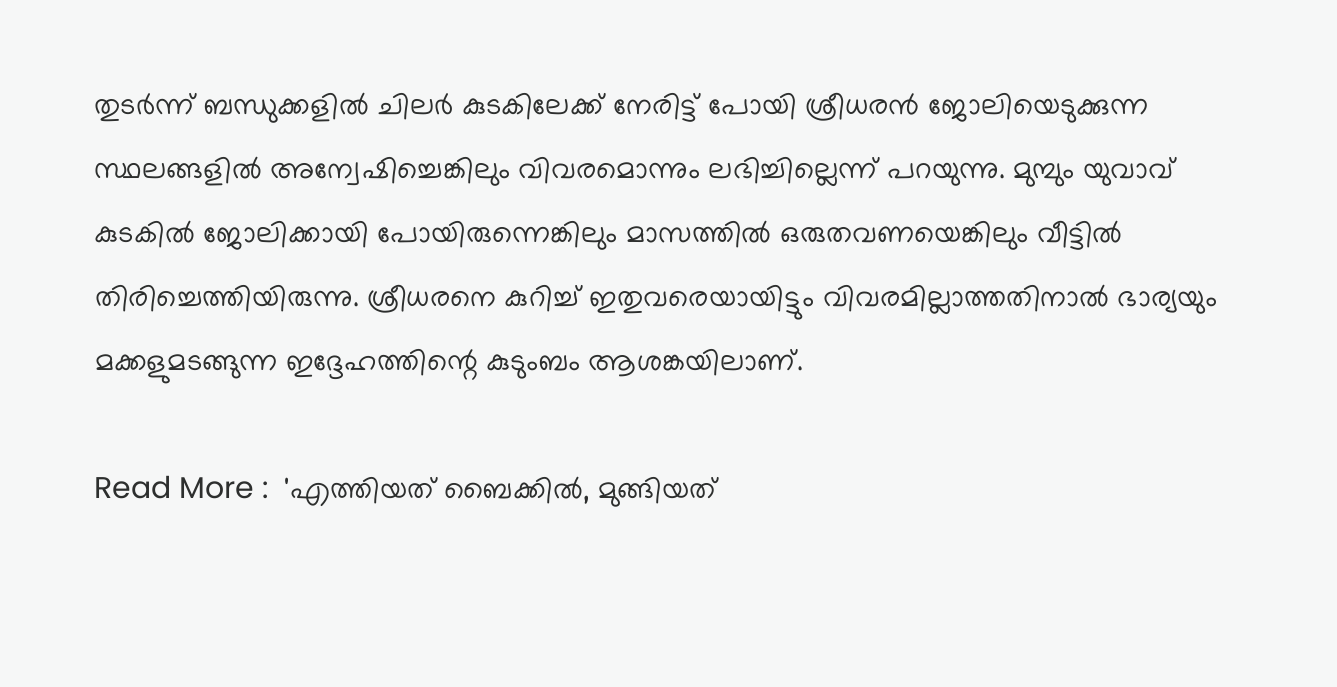തുടര്‍ന്ന് ബന്ധുക്കളില്‍ ചിലര്‍ കുടകിലേക്ക് നേരിട്ട് പോയി ശ്രീധരന്‍ ജോലിയെടുക്കുന്ന സ്ഥലങ്ങളില്‍ അന്വേഷിച്ചെങ്കിലും വിവരമൊന്നും ലഭിച്ചില്ലെന്ന് പറയുന്നു. മുമ്പും യുവാവ് കുടകില്‍ ജോലിക്കായി പോയിരുന്നെങ്കിലും മാസത്തില്‍ ഒരുതവണയെങ്കിലും വീട്ടില്‍ തിരിച്ചെത്തിയിരുന്നു. ശ്രീധരനെ കുറിച്ച് ഇതുവരെയായിട്ടും വിവരമില്ലാത്തതിനാല്‍ ഭാര്യയും മക്കളുമടങ്ങുന്ന ഇദ്ദേഹത്തിന്റെ കുടുംബം ആശങ്കയിലാണ്.

Read More :  'എത്തിയത് ബൈക്കിൽ, മുങ്ങിയത്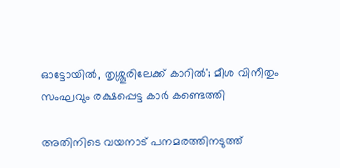ഓട്ടോയിൽ, തൃശ്ശൂരിലേക്ക് കാറിൽ'; മീശ വിനീതും സംഘവും രക്ഷപ്പെട്ട കാർ കണ്ടെത്തി

അതിനിടെ വയനാട് പനമരത്തിനടുത്ത്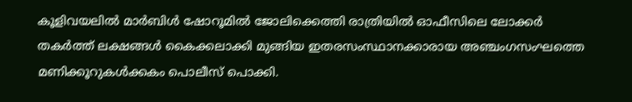കൂളിവയലില്‍ മാര്‍ബിള്‍ ഷോറൂമില്‍ ജോലിക്കെത്തി രാത്രിയില്‍ ഓഫീസിലെ ലോക്കര്‍ തകര്‍ത്ത് ലക്ഷങ്ങള്‍ കൈക്കലാക്കി മുങ്ങിയ ഇതരസംസ്ഥാനക്കാരായ അഞ്ചംഗസംഘത്തെ മണിക്കൂറുകള്‍ക്കകം പൊലീസ് പൊക്കി.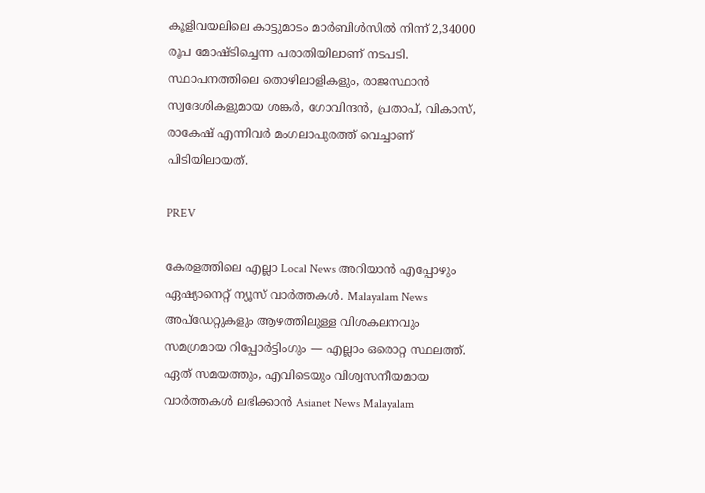കൂളിവയലിലെ കാട്ടുമാടം മാര്‍ബിള്‍സില്‍ നിന്ന് 2,34000 രൂപ മോഷ്ടിച്ചെന്ന പരാതിയിലാണ് നടപടി. സ്ഥാപനത്തിലെ തൊഴിലാളികളും, രാജസ്ഥാന്‍ സ്വദേശികളുമായ ശങ്കര്‍, ഗോവിന്ദന്‍, പ്രതാപ്, വികാസ്, രാകേഷ് എന്നിവര്‍ മംഗലാപുരത്ത് വെച്ചാണ് പിടിയിലായത്.

PREV

കേരളത്തിലെ എല്ലാ Local News അറിയാൻ എപ്പോഴും ഏഷ്യാനെറ്റ് ന്യൂസ് വാർത്തകൾ. Malayalam News  അപ്‌ഡേറ്റുകളും ആഴത്തിലുള്ള വിശകലനവും സമഗ്രമായ റിപ്പോർട്ടിംഗും — എല്ലാം ഒരൊറ്റ സ്ഥലത്ത്. ഏത് സമയത്തും, എവിടെയും വിശ്വസനീയമായ വാർത്തകൾ ലഭിക്കാൻ Asianet News Malayalam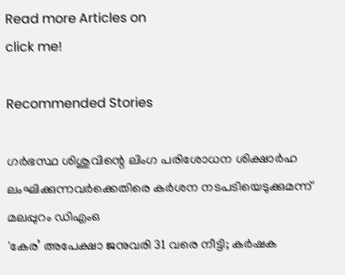Read more Articles on
click me!

Recommended Stories

ഗര്‍ഭസ്ഥ ശിശുവിന്റെ ലിംഗ പരിശോധന ശിക്ഷാര്‍ഹ ലംഘിക്കുന്നവര്‍ക്കെതിരെ കര്‍ശന നടപടിയെടുക്കുമന്ന് മലപ്പുറം ഡിഎംഒ
'കേര’ അപേക്ഷാ ജനുവരി 31 വരെ നീട്ടി; കർഷക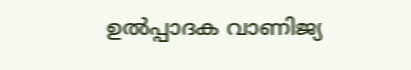ഉൽപ്പാദക വാണിജ്യ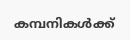കമ്പനികൾക്ക്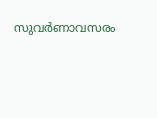സുവര്‍ണാവസരം